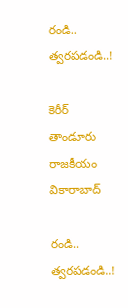రండి.. త్వరపడండి..!

కెరీర్ తాండూరు రాజకీయం వికారాబాద్

రండి.. త్వరపడండి..!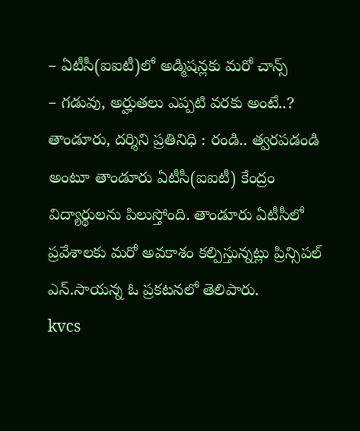– ఏటీసీ(ఐఐటీ)లో అడ్మిషన్లకు మరో చాన్స్‌
– గడువు, అర్హుతలు ఎప్పటి వరకు అంటే..?
తాండూరు, దర్శిని ప్రతినిధి : రండి.. త్వరపడండి అంటూ తాండూరు ఏటీసీ(ఐఐటీ) కేంద్రం విద్యార్థులను పిలుస్తోంది. తాండూరు ఏటీసీలో ప్రవేశాలకు మరో అవకాశం కల్పిస్తున్నట్లు ప్రిన్సిపల్ ఎన్.సాయన్న ఓ ప్రకటనలో తెలిపారు.
kvcs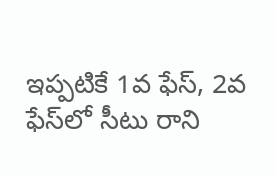ఇప్పటికే 1వ ఫేస్, 2వ ఫేస్‌లో సీటు రాని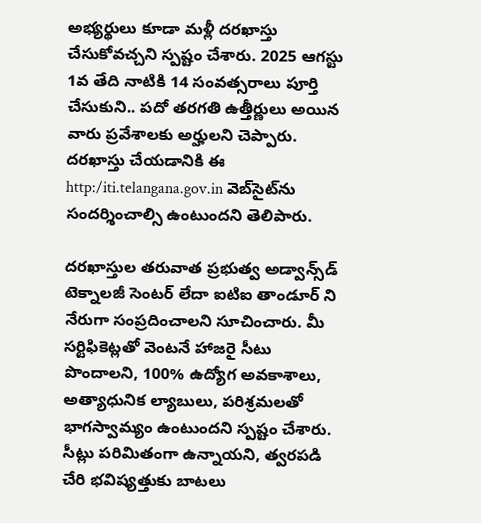అభ్యర్థులు కూడా మళ్లీ దరఖాస్తు చేసుకోవచ్చని స్పష్టం చేశారు. 2025 ఆగస్టు 1వ తేది నాటికి 14 సంవత్సరాలు పూర్తి చేసుకుని.. పదో తరగతి ఉత్తీర్ణులు అయిన వారు ప్రవేశాలకు అర్హులని చెప్పారు. దరఖాస్తు చేయడానికి ఈ http:/iti.telangana.gov.in వెబ్‌సైట్‌ను సందర్శించాల్సి ఉంటుందని తెలిపారు.

దరఖాస్తుల తరువాత ప్రభుత్వ అడ్వాన్స్‌డ్ టెక్నాలజీ సెంటర్ లేదా ఐటిఐ తాండూర్ ని నేరుగా సంప్రదించాలని సూచించారు. మీ సర్టిఫికెట్లతో వెంటనే హాజరై సీటు పొందాలని, 100% ఉద్యోగ అవకాశాలు, అత్యాధునిక ల్యాబులు, పరిశ్రమలతో భాగస్వామ్యం ఉంటుందని స్పష్టం చేశారు. సీట్లు పరిమితంగా ఉన్నాయని, త్వరపడి చేరి భవిష్యత్తుకు బాటలు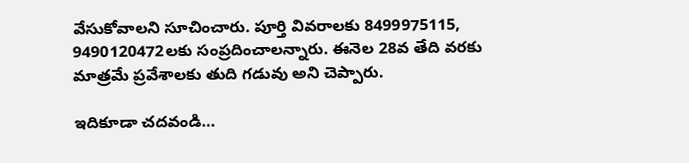వేసుకోవాలని సూచించారు. పూర్తి వివరాలకు 8499975115, 9490120472లకు సంప్రదించాలన్నారు. ఈనెల 28వ తేది వరకు మాత్రమే ప్రవేశాలకు తుది గడువు అని చెప్పారు.

ఇదికూడా చదవండి…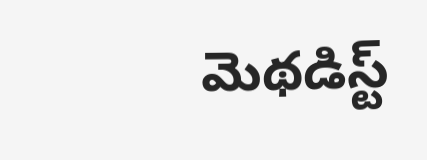మెథడిస్ట్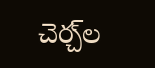చెర్చ్‌ల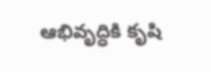ఆభివృద్ధికి కృషి